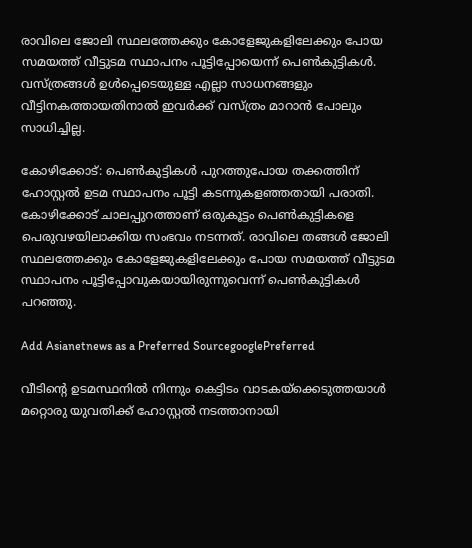രാവിലെ ജോലി സ്ഥലത്തേക്കും കോളേജുകളിലേക്കും പോയ സമയത്ത് വീട്ടുടമ സ്ഥാപനം പൂട്ടിപ്പോയെന്ന് പെണ്‍കുട്ടികള്‍. വസ്ത്രങ്ങള്‍ ഉള്‍പ്പെടെയുള്ള എല്ലാ സാധനങ്ങളും വീട്ടിനകത്തായതിനാല്‍ ഇവര്‍ക്ക് വസ്ത്രം മാറാന്‍ പോലും സാധിച്ചില്ല.

കോഴിക്കോട്: പെണ്‍കുട്ടികള്‍ പുറത്തുപോയ തക്കത്തിന് ഹോസ്റ്റല്‍ ഉടമ സ്ഥാപനം പൂട്ടി കടന്നുകളഞ്ഞതായി പരാതി. കോഴിക്കോട് ചാലപ്പുറത്താണ് ഒരുകൂട്ടം പെണ്‍കുട്ടികളെ പെരുവഴയിലാക്കിയ സംഭവം നടന്നത്. രാവിലെ തങ്ങള്‍ ജോലി സ്ഥലത്തേക്കും കോളേജുകളിലേക്കും പോയ സമയത്ത് വീട്ടുടമ സ്ഥാപനം പൂട്ടിപ്പോവുകയായിരുന്നുവെന്ന് പെണ്‍കുട്ടികള്‍ പറഞ്ഞു.

Add Asianetnews as a Preferred SourcegooglePreferred

വീടിന്റെ ഉടമസ്ഥനില്‍ നിന്നും കെട്ടിടം വാടകയ്‌ക്കെടുത്തയാള്‍ മറ്റൊരു യുവതിക്ക് ഹോസ്റ്റല്‍ നടത്താനായി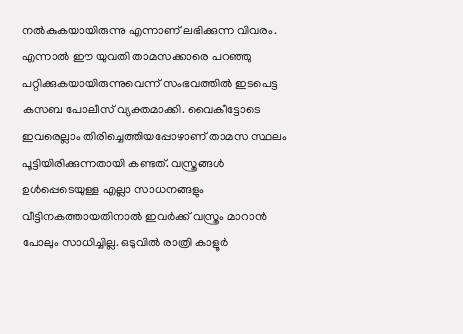നല്‍കുകയായിരുന്നു എന്നാണ് ലഭിക്കുന്ന വിവരം. എന്നാല്‍ ഈ യുവതി താമസക്കാരെ പറഞ്ഞു പറ്റിക്കുകയായിരുന്നുവെന്ന് സംഭവത്തില്‍ ഇടപെട്ട കസബ പോലീസ് വ്യക്തമാക്കി. വൈകീട്ടോടെ ഇവരെല്ലാം തിരിച്ചെത്തിയപ്പോഴാണ് താമസ സ്ഥലം പൂട്ടിയിരിക്കുന്നതായി കണ്ടത്. വസ്ത്രങ്ങള്‍ ഉള്‍പ്പെടെയുള്ള എല്ലാ സാധനങ്ങളും വീട്ടിനകത്തായതിനാല്‍ ഇവര്‍ക്ക് വസ്ത്രം മാറാന്‍ പോലും സാധിച്ചില്ല. ഒടുവില്‍ രാത്രി കാളൂര്‍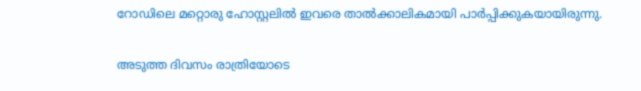റോഡിലെ മറ്റൊരു ഹോസ്റ്റലില്‍ ഇവരെ താല്‍ക്കാലികമായി പാര്‍പ്പിക്കുകയായിരുന്നു.

അടുത്ത ദിവസം രാത്രിയോടെ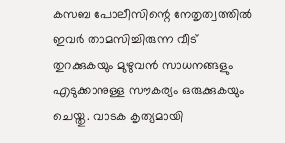കസബ പോലീസിന്റെ നേതൃത്വത്തില്‍ ഇവര്‍ താമസിച്ചിരുന്ന വീട് തുറക്കുകയും മുഴുവന്‍ സാധനങ്ങളും എടുക്കാനുള്ള സൗകര്യം ഒരുക്കുകയും ചെയ്തു. വാടക കൃത്യമായി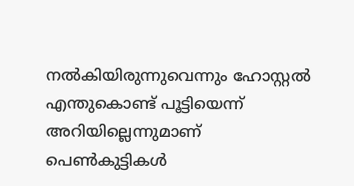നല്‍കിയിരുന്നുവെന്നും ഹോസ്റ്റല്‍ എന്തുകൊണ്ട് പൂട്ടിയെന്ന് അറിയില്ലെന്നുമാണ് പെണ്‍കുട്ടികള്‍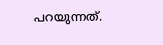പറയുന്നത്.